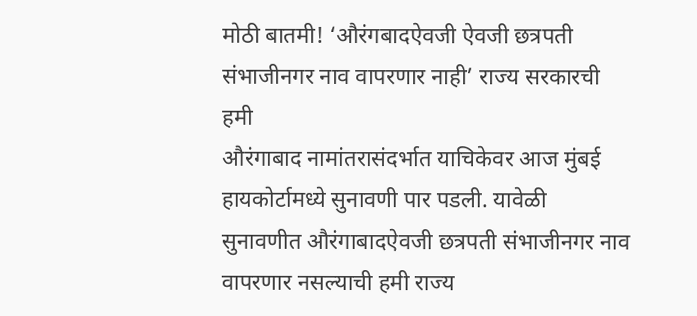मोठी बातमी! ‘औरंगबादऐवजी ऐवजी छत्रपती संभाजीनगर नाव वापरणार नाही’ राज्य सरकारची हमी
औरंगाबाद नामांतरासंदर्भात याचिकेवर आज मुंबई हायकोर्टामध्ये सुनावणी पार पडली. यावेळी सुनावणीत औरंगाबादऐवजी छत्रपती संभाजीनगर नाव वापरणार नसल्याची हमी राज्य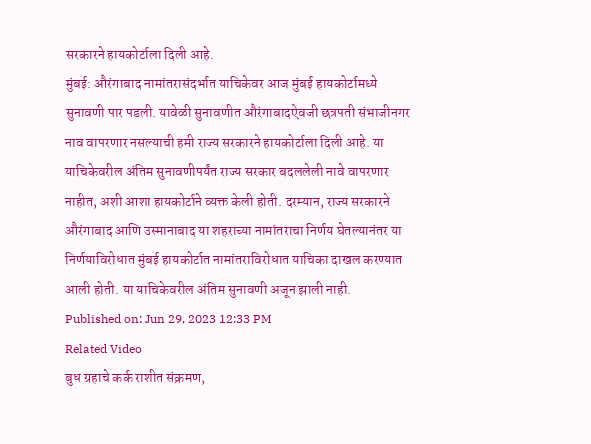सरकारने हायकोर्टाला दिली आहे.
मुंबई: औरंगाबाद नामांतरासंदर्भात याचिकेवर आज मुंबई हायकोर्टामध्ये सुनावणी पार पडली. यावेळी सुनावणीत औरंगाबादऐवजी छत्रपती संभाजीनगर नाव वापरणार नसल्याची हमी राज्य सरकारने हायकोर्टाला दिली आहे. या याचिकेवरील अंतिम सुनावणीपर्यंत राज्य सरकार बदललेली नावे वापरणार नाहीत, अशी आशा हायकोर्टाने व्यक्त केली होती. दरम्यान, राज्य सरकारने औरंगाबाद आणि उस्मानाबाद या शहराच्या नामांतराचा निर्णय घेतल्यानंतर या निर्णयाविरोधात मुंबई हायकोर्टात नामांतराविरोधात याचिका दाखल करण्यात आली होती. या याचिकेवरील अंतिम सुनावणी अजून झाली नाही.
Published on: Jun 29, 2023 12:33 PM
Related Video
बुध ग्रहाचे कर्क राशीत संक्रमण,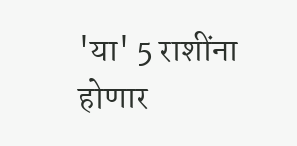'या' 5 राशींना होणार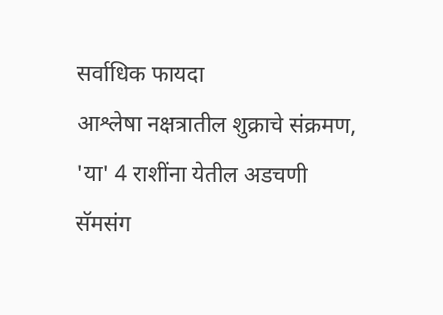सर्वाधिक फायदा
आश्लेषा नक्षत्रातील शुक्राचे संक्रमण, 'या' 4 राशींना येतील अडचणी
सॅमसंग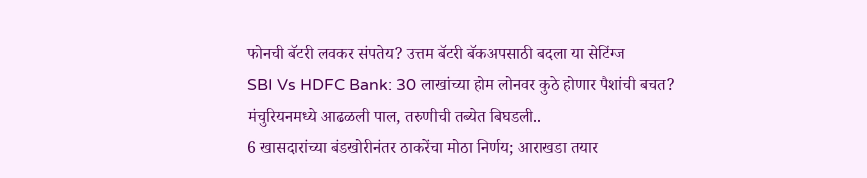फोनची बॅटरी लवकर संपतेय? उत्तम बॅटरी बॅकअपसाठी बदला या सेटिंग्ज
SBI Vs HDFC Bank: 30 लाखांच्या होम लोनवर कुठे होणार पैशांची बचत?
मंचुरियनमध्ये आढळली पाल, तरुणीची तब्येत बिघडली..
6 खासदारांच्या बंडखोरीनंतर ठाकरेंचा मोठा निर्णय; आराखडा तयार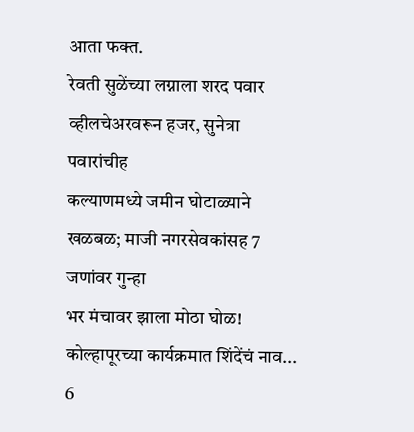आता फक्त.
रेवती सुळेंच्या लग्नाला शरद पवार व्हीलचेअरवरून हजर, सुनेत्रा पवारांचीह
कल्याणमध्ये जमीन घोटाळ्याने खळबळ; माजी नगरसेवकांसह 7 जणांवर गुन्हा
भर मंचावर झाला मोठा घोळ! कोल्हापूरच्या कार्यक्रमात शिंदेंचं नाव...
6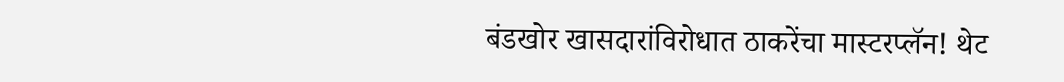बंडखोर खासदारांविरोधात ठाकरेंचा मास्टरप्लॅन! थेट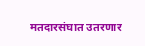मतदारसंघात उतरणार